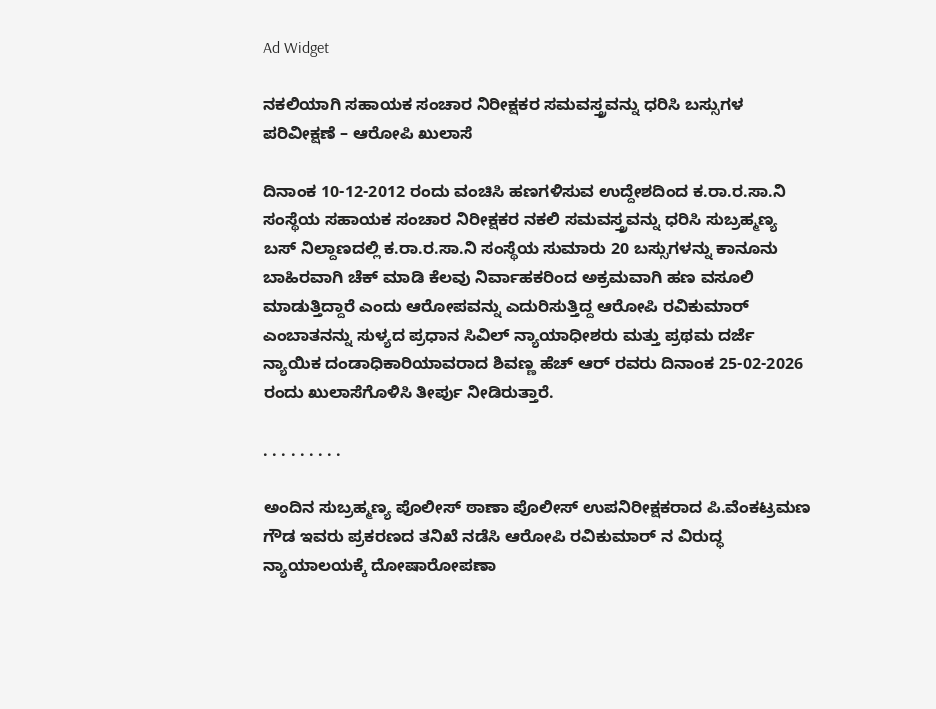Ad Widget

ನಕಲಿಯಾಗಿ ಸಹಾಯಕ ಸಂಚಾರ ನಿರೀಕ್ಷಕರ ಸಮವಸ್ತ್ರವನ್ನು ಧರಿಸಿ ಬಸ್ಸುಗಳ ಪರಿವೀಕ್ಷಣೆ – ಆರೋಪಿ ಖುಲಾಸೆ

ದಿನಾಂಕ 10-12-2012 ರಂದು ವಂಚಿಸಿ ಹಣಗಳಿಸುವ ಉದ್ದೇಶದಿಂದ ಕ.ರಾ.ರ.ಸಾ.ನಿ ಸಂಸ್ಥೆಯ ಸಹಾಯಕ ಸಂಚಾರ ನಿರೀಕ್ಷಕರ ನಕಲಿ ಸಮವಸ್ತ್ರವನ್ನು ಧರಿಸಿ ಸುಬ್ರಹ್ಮಣ್ಯ ಬಸ್ ನಿಲ್ದಾಣದಲ್ಲಿ ಕ.ರಾ.ರ.ಸಾ.ನಿ ಸಂಸ್ಥೆಯ ಸುಮಾರು 20 ಬಸ್ಸುಗಳನ್ನು ಕಾನೂನು ಬಾಹಿರವಾಗಿ ಚೆಕ್ ಮಾಡಿ ಕೆಲವು ನಿರ್ವಾಹಕರಿಂದ ಅಕ್ರಮವಾಗಿ ಹಣ ವಸೂಲಿ ಮಾಡುತ್ತಿದ್ದಾರೆ ಎಂದು ಆರೋಪವನ್ನು ಎದುರಿಸುತ್ತಿದ್ದ ಆರೋಪಿ ರವಿಕುಮಾರ್ ಎಂಬಾತನನ್ನು ಸುಳ್ಯದ ಪ್ರಧಾನ ಸಿವಿಲ್ ನ್ಯಾಯಾಧೀಶರು ಮತ್ತು ಪ್ರಥಮ ದರ್ಜೆ ನ್ಯಾಯಿಕ ದಂಡಾಧಿಕಾರಿಯಾವರಾದ ಶಿವಣ್ಣ ಹೆಚ್ ಆರ್ ರವರು ದಿನಾಂಕ 25-02-2026 ರಂದು ಖುಲಾಸೆಗೊಳಿಸಿ ತೀರ್ಪು ನೀಡಿರುತ್ತಾರೆ.

. . . . . . . . .

ಅಂದಿನ ಸುಬ್ರಹ್ಮಣ್ಯ ಪೊಲೀಸ್ ಠಾಣಾ ಪೊಲೀಸ್ ಉಪನಿರೀಕ್ಷಕರಾದ ಪಿ.ವೆಂಕಟ್ರಮಣ ಗೌಡ ಇವರು ಪ್ರಕರಣದ ತನಿಖೆ ನಡೆಸಿ ಆರೋಪಿ ರವಿಕುಮಾರ್ ನ ವಿರುದ್ಧ ನ್ಯಾಯಾಲಯಕ್ಕೆ ದೋಷಾರೋಪಣಾ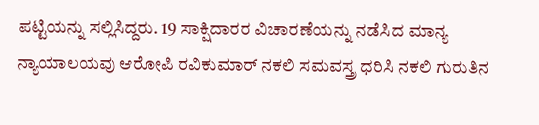ಪಟ್ಟಿಯನ್ನು ಸಲ್ಲಿಸಿದ್ದರು. 19 ಸಾಕ್ಷಿದಾರರ ವಿಚಾರಣೆಯನ್ನು ನಡೆಸಿದ ಮಾನ್ಯ ನ್ಯಾಯಾಲಯವು ಆರೋಪಿ ರವಿಕುಮಾರ್ ನಕಲಿ ಸಮವಸ್ತ್ರ ಧರಿಸಿ ನಕಲಿ ಗುರುತಿನ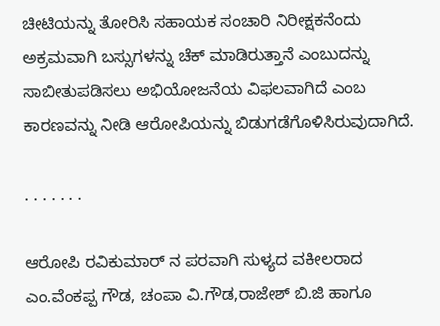ಚೀಟಿಯನ್ನು ತೋರಿಸಿ ಸಹಾಯಕ ಸಂಚಾರಿ ನಿರೀಕ್ಷಕನೆಂದು ಅಕ್ರಮವಾಗಿ ಬಸ್ಸುಗಳನ್ನು ಚೆಕ್ ಮಾಡಿರುತ್ತಾನೆ ಎಂಬುದನ್ನು ಸಾಬೀತುಪಡಿಸಲು ಅಭಿಯೋಜನೆಯ ವಿಫಲವಾಗಿದೆ ಎಂಬ ಕಾರಣವನ್ನು ನೀಡಿ ಆರೋಪಿಯನ್ನು ಬಿಡುಗಡೆಗೊಳಿಸಿರುವುದಾಗಿದೆ.

. . . . . . .

ಆರೋಪಿ ರವಿಕುಮಾರ್ ನ ಪರವಾಗಿ ಸುಳ್ಯದ ವಕೀಲರಾದ ಎಂ.ವೆಂಕಪ್ಪ ಗೌಡ, ಚಂಪಾ ವಿ.ಗೌಡ,ರಾಜೇಶ್ ಬಿ.ಜಿ ಹಾಗೂ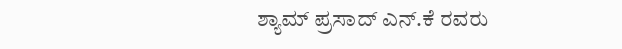ಶ್ಯಾಮ್ ಪ್ರಸಾದ್ ಎನ್.ಕೆ ರವರು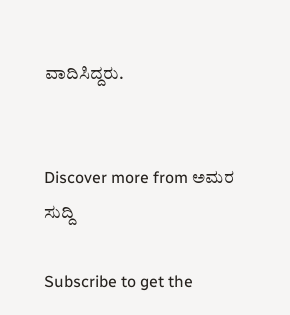ವಾದಿಸಿದ್ದರು.


Discover more from ಅಮರ ಸುದ್ದಿ

Subscribe to get the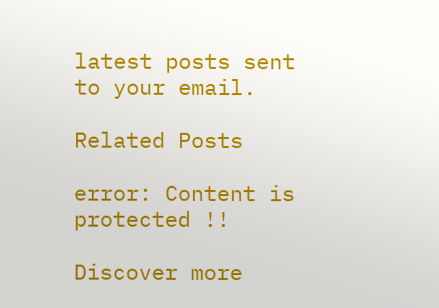latest posts sent to your email.

Related Posts

error: Content is protected !!

Discover more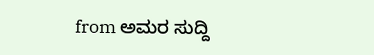from ಅಮರ ಸುದ್ದಿ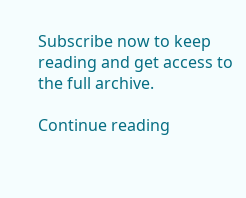Subscribe now to keep reading and get access to the full archive.

Continue reading